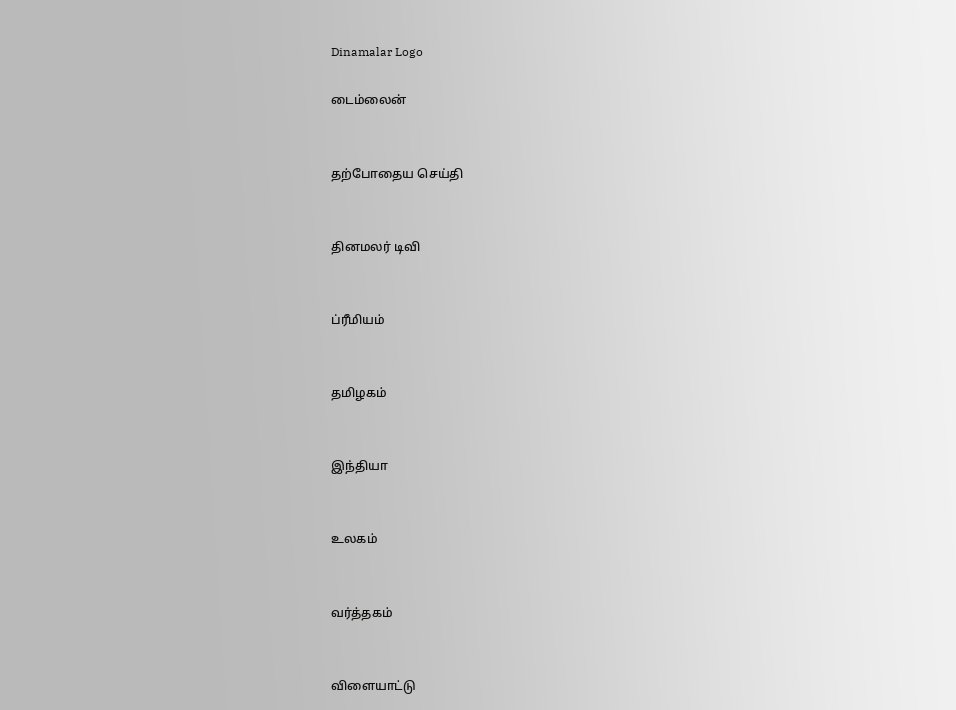Dinamalar Logo

டைம்லைன்


தற்போதைய செய்தி


தினமலர் டிவி


ப்ரீமியம்


தமிழகம்


இந்தியா


உலகம்


வர்த்தகம்


விளையாட்டு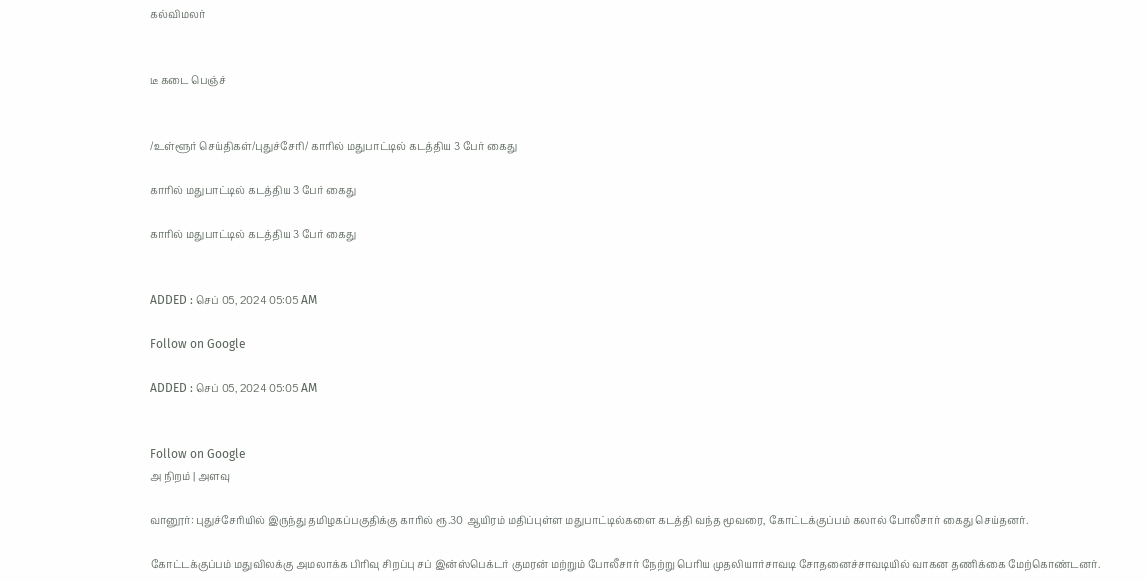கல்விமலர்


டீ கடை பெஞ்ச்


/உள்ளூர் செய்திகள்/புதுச்சேரி/ காரில் மதுபாட்டில் கடத்திய 3 பேர் கைது

காரில் மதுபாட்டில் கடத்திய 3 பேர் கைது

காரில் மதுபாட்டில் கடத்திய 3 பேர் கைது


ADDED : செப் 05, 2024 05:05 AM

Follow on Google

ADDED : செப் 05, 2024 05:05 AM


Follow on Google
அ நிறம் | அளவு

வானூர்: புதுச்சேரியில் இருந்து தமிழகப்பகுதிக்கு காரில் ரூ.30 ஆயிரம் மதிப்புள்ள மதுபாட்டில்களை கடத்தி வந்த மூவரை, கோட்டக்குப்பம் கலால் போலீசார் கைது செய்தனர்.

கோட்டக்குப்பம் மதுவிலக்கு அமலாக்க பிரிவு சிறப்பு சப் இன்ஸ்பெக்டர் குமரன் மற்றும் போலீசார் நேற்று பெரிய முதலியார்சாவடி சோதனைச்சாவடியில் வாகன தணிக்கை மேற்கொண்டனர்.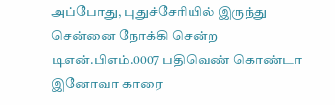அப்போது, புதுச்சேரியில் இருந்து சென்னை நோக்கி சென்ற டிஎன்.பிஎம்.0007 பதிவெண் கொண்டா இனோவா காரை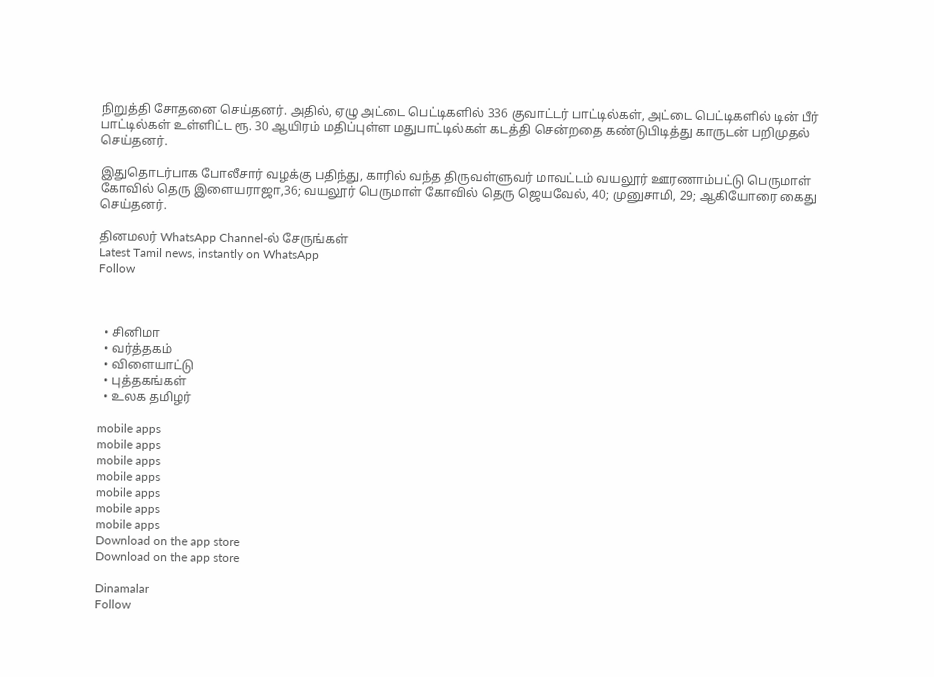நிறுத்தி சோதனை செய்தனர். அதில், ஏழு அட்டை பெட்டிகளில் 336 குவாட்டர் பாட்டில்கள், அட்டை பெட்டிகளில் டின் பீர் பாட்டில்கள் உள்ளிட்ட ரூ. 30 ஆயிரம் மதிப்புள்ள மதுபாட்டில்கள் கடத்தி சென்றதை கண்டுபிடித்து காருடன் பறிமுதல் செய்தனர்.

இதுதொடர்பாக போலீசார் வழக்கு பதிந்து, காரில் வந்த திருவள்ளுவர் மாவட்டம் வயலூர் ஊரணாம்பட்டு பெருமாள் கோவில் தெரு இளையராஜா,36; வயலூர் பெருமாள் கோவில் தெரு ஜெயவேல், 40; முனுசாமி, 29; ஆகியோரை கைது செய்தனர்.

தினமலர் WhatsApp Channel-ல் சேருங்கள்
Latest Tamil news, instantly on WhatsApp
Follow



  • சினிமா
  • வர்த்தகம்
  • விளையாட்டு
  • புத்தகங்கள்
  • உலக தமிழர்

mobile apps
mobile apps
mobile apps
mobile apps
mobile apps
mobile apps
mobile apps
Download on the app store
Download on the app store

Dinamalar
Follow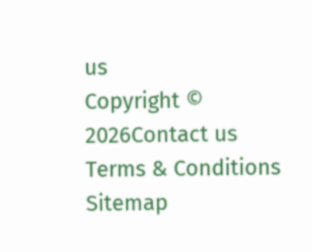us
Copyright © 2026Contact us
Terms & Conditions
Sitemap